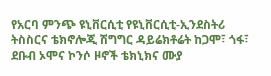የአርባ ምንጭ ዩኒቨርሲቲ የዩኒቨርሲቲ-ኢንደስትሪ ትስስርና ቴክኖሎጂ ሽግግር ዳይሬክቶሬት ከጋሞ፣ ጎፋ፣ ደቡብ ኦሞና ኮንሶ ዞኖች ቴክኒክና ሙያ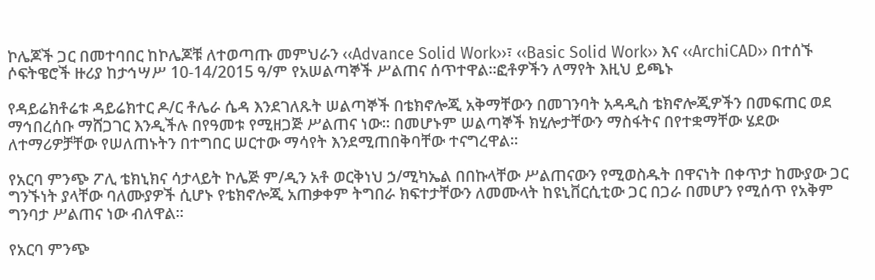ኮሌጆች ጋር በመተባበር ከኮሌጆቹ ለተወጣጡ መምህራን ‹‹Advance Solid Work››፣ ‹‹Basic Solid Work›› እና ‹‹ArchiCAD›› በተሰኙ ሶፍትዌሮች ዙሪያ ከታኅሣሥ 10-14/2015 ዓ/ም የአሠልጣኞች ሥልጠና ሰጥተዋል፡፡ፎቶዎችን ለማየት እዚህ ይጫኑ

የዳይሬክቶሬቱ ዳይሬክተር ዶ/ር ቶሌራ ሴዳ እንደገለጹት ሠልጣኞች በቴክኖሎጂ አቅማቸውን በመገንባት አዳዲስ ቴክኖሎጂዎችን በመፍጠር ወደ ማኅበረሰቡ ማሸጋገር እንዲችሉ በየዓመቱ የሚዘጋጅ ሥልጠና ነው፡፡ በመሆኑም ሠልጣኞች ክሂሎታቸውን ማስፋትና በየተቋማቸው ሄደው ለተማሪዎቻቸው የሠለጠኑትን በተግበር ሠርተው ማሳየት እንደሚጠበቅባቸው ተናግረዋል፡፡

የአርባ ምንጭ ፖሊ ቴክኒክና ሳታላይት ኮሌጅ ም/ዲን አቶ ወርቅነህ ኃ/ሚካኤል በበኩላቸው ሥልጠናውን የሚወስዱት በዋናነት በቀጥታ ከሙያው ጋር ግንኙነት ያላቸው ባለሙያዎች ሲሆኑ የቴክኖሎጂ አጠቃቀም ትግበራ ክፍተታቸውን ለመሙላት ከዩኒቨርሲቲው ጋር በጋራ በመሆን የሚሰጥ የአቅም ግንባታ ሥልጠና ነው ብለዋል፡፡

የአርባ ምንጭ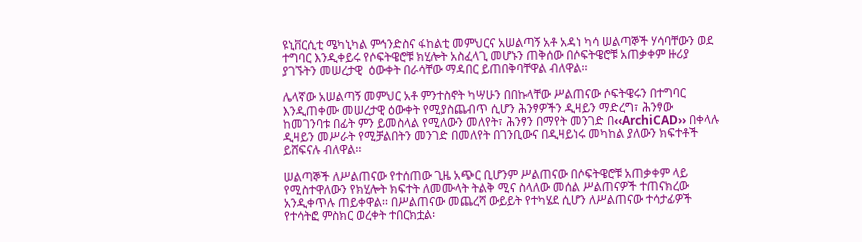ዩኒቨርሲቲ ሜካኒካል ምኅንድስና ፋከልቲ መምህርና አሠልጣኝ አቶ አዳነ ካሳ ሠልጣኞች ሃሳባቸውን ወደ ተግባር እንዲቀይሩ የሶፍትዌሮቹ ክሂሎት አስፈላጊ መሆኑን ጠቅሰው በሶፍትዌሮቹ አጠቃቀም ዙሪያ ያገኙትን መሠረታዊ  ዕውቀት በራሳቸው ማዳበር ይጠበቅባቸዋል ብለዋል፡፡

ሌላኛው አሠልጣኝ መምህር አቶ ምንተስኖት ካሣሁን በበኩላቸው ሥልጠናው ሶፍትዌሩን በተግባር እንዲጠቀሙ መሠረታዊ ዕውቀት የሚያስጨብጥ ሲሆን ሕንፃዎችን ዲዛይን ማድረግ፣ ሕንፃው ከመገንባቱ በፊት ምን ይመስላል የሚለውን መለየት፣ ሕንፃን በማየት መንገድ በ‹‹ArchiCAD›› በቀላሉ ዲዛይን መሥራት የሚቻልበትን መንገድ በመለየት በገንቢውና በዲዛይነሩ መካከል ያለውን ክፍተቶች ይሸፍናሉ ብለዋል፡፡

ሠልጣኞች ለሥልጠናው የተሰጠው ጊዜ አጭር ቢሆንም ሥልጠናው በሶፍትዌሮቹ አጠቃቀም ላይ የሚስተዋለውን የክሂሎት ክፍተት ለመሙላት ትልቅ ሚና ስላለው መሰል ሥልጠናዎች ተጠናክረው አንዲቀጥሉ ጠይቀዋል፡፡ በሥልጠናው መጨረሻ ውይይት የተካሄደ ሲሆን ለሥልጠናው ተሳታፊዎች የተሳትፎ ምስክር ወረቀት ተበርክቷል፡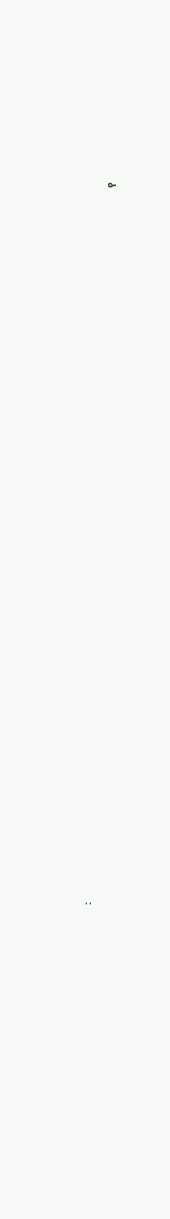፡

                                                                                                                                                                                                                                               የ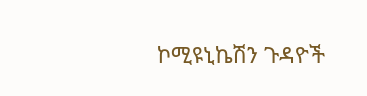ኮሚዩኒኬሽን ጉዳዮች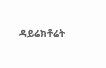ዳይሬክቶሬት